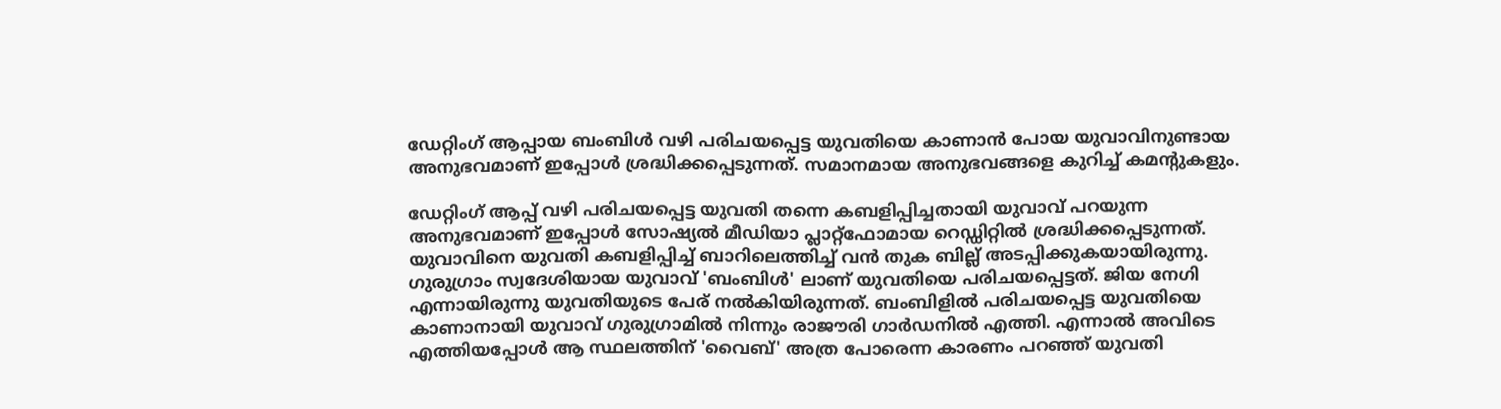ഡേറ്റിംഗ് ആപ്പായ ബംബിൾ വഴി പരിചയപ്പെട്ട യുവതിയെ കാണാൻ പോയ യുവാവിനുണ്ടായ അനുഭവമാണ് ഇപ്പോള്‍ ശ്രദ്ധിക്കപ്പെടുന്നത്. സമാനമായ അനുഭവങ്ങളെ കുറിച്ച് കമന്‍റുകളും.

ഡേറ്റിംഗ് ആപ്പ് വഴി പരിചയപ്പെട്ട യുവതി തന്നെ കബളിപ്പിച്ചതായി യുവാവ് പറയുന്ന അനുഭവമാണ് ഇപ്പോൾ സോഷ്യൽ മീഡിയാ പ്ലാറ്റ്ഫോമായ റെഡ്ഡിറ്റിൽ ശ്രദ്ധിക്കപ്പെടുന്നത്. യുവാവിനെ യുവതി കബളിപ്പിച്ച് ബാറിലെത്തിച്ച് വൻ തുക ബില്ല് അടപ്പിക്കുകയായിരുന്നു. ഗുരുഗ്രാം സ്വദേശിയായ യുവാവ് 'ബംബിൾ' ലാണ് യുവതിയെ പരിചയപ്പെട്ടത്. ജിയ നേഗി എന്നായിരുന്നു യുവതിയുടെ പേര് നൽകിയിരുന്നത്. ബംബിളിൽ പരിചയപ്പെട്ട യുവതിയെ കാണാനായി യുവാവ് ഗുരുഗ്രാമിൽ നിന്നും രാജൗരി ഗാർഡനിൽ എത്തി. എന്നാൽ അവിടെ എത്തിയപ്പോൾ ആ സ്ഥലത്തിന് 'വൈബ്' അത്ര പോരെന്ന കാരണം പറഞ്ഞ് യുവതി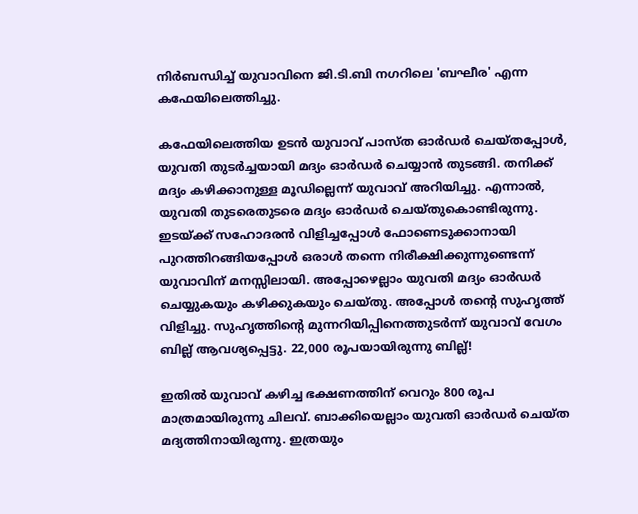നിർബന്ധിച്ച് യുവാവിനെ ജി.ടി.ബി നഗറിലെ 'ബഘീര' എന്ന കഫേയിലെത്തിച്ചു.

കഫേയിലെത്തിയ ഉടൻ യുവാവ് പാസ്ത ഓർഡർ ചെയ്തപ്പോൾ, യുവതി തുടർച്ചയായി മദ്യം ഓർഡർ ചെയ്യാൻ തുടങ്ങി. തനിക്ക് മദ്യം കഴിക്കാനുള്ള മൂഡില്ലെന്ന് യുവാവ് അറിയിച്ചു. എന്നാൽ, യുവതി തുടരെതുടരെ മദ്യം ഓർഡർ ചെയ്തുകൊണ്ടിരുന്നു. ഇടയ്ക്ക് സഹോദരൻ വിളിച്ചപ്പോൾ ഫോണെടുക്കാനായി പുറത്തിറങ്ങിയപ്പോൾ ഒരാൾ തന്നെ നിരീക്ഷിക്കുന്നുണ്ടെന്ന് യുവാവിന് മനസ്സിലായി. അപ്പോഴെല്ലാം യുവതി മദ്യം ഓർഡർ ചെയ്യുകയും കഴിക്കുകയും ചെയ്തു. അപ്പോൾ തന്റെ സുഹൃത്ത് വിളിച്ചു. സുഹൃത്തിന്റെ മുന്നറിയിപ്പിനെത്തുടർന്ന് യുവാവ് വേഗം ബില്ല് ആവശ്യപ്പെട്ടു. 22,000 രൂപയായിരുന്നു ബില്ല്!

ഇതിൽ യുവാവ് കഴിച്ച ഭക്ഷണത്തിന് വെറും 800 രൂപ മാത്രമായിരുന്നു ചിലവ്. ബാക്കിയെല്ലാം യുവതി ഓർഡർ ചെയ്ത മദ്യത്തിനായിരുന്നു. ഇത്രയും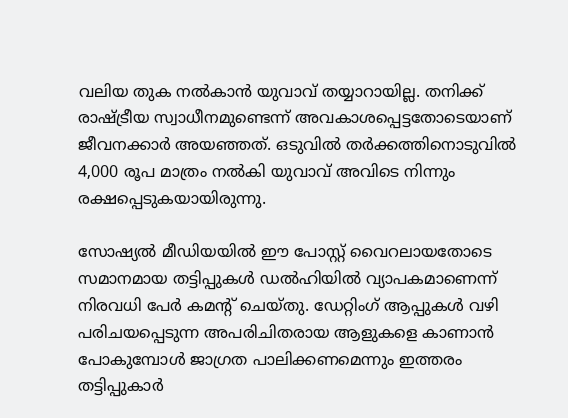വലിയ തുക നൽകാൻ യുവാവ് തയ്യാറായില്ല. തനിക്ക് രാഷ്ട്രീയ സ്വാധീനമുണ്ടെന്ന് അവകാശപ്പെട്ടതോടെയാണ് ജീവനക്കാർ അയഞ്ഞത്. ഒടുവിൽ തർക്കത്തിനൊടുവിൽ 4,000 രൂപ മാത്രം നൽകി യുവാവ് അവിടെ നിന്നും രക്ഷപ്പെടുകയായിരുന്നു.

സോഷ്യൽ മീഡിയയിൽ ഈ പോസ്റ്റ് വൈറലായതോടെ സമാനമായ തട്ടിപ്പുകൾ ഡൽഹിയിൽ വ്യാപകമാണെന്ന് നിരവധി പേർ കമന്റ് ചെയ്തു. ഡേറ്റിംഗ് ആപ്പുകൾ വഴി പരിചയപ്പെടുന്ന അപരിചിതരായ ആളുകളെ കാണാൻ പോകുമ്പോൾ ജാഗ്രത പാലിക്കണമെന്നും ഇത്തരം തട്ടിപ്പുകാർ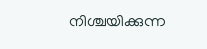നിശ്ചയിക്കുന്ന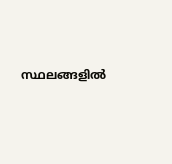സ്ഥലങ്ങളിൽ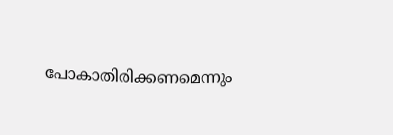പോകാതിരിക്കണമെന്നും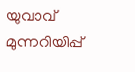യുവാവ് മുന്നറിയിപ്പ്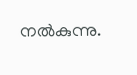നൽകുന്നു.